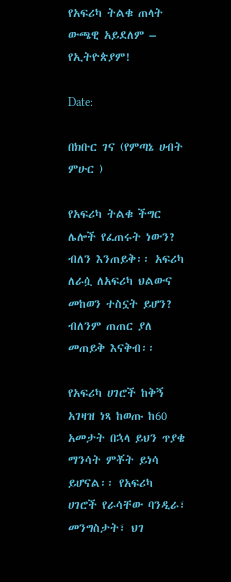የአፍሪካ ትልቁ ጠላት ውጫዊ አይደለም – የኢትዮጵያም!

Date:

በክቡር ገና (የምጣኔ ሀብት ምሁር )

የአፍሪካ ትልቁ ችግር ሌሎች የፈጠሩት ነውን? ብለን እንጠይቅ፡፡ አፍሪካ ለራሷ ለአፍሪካ ህልውና መከወን ተስኗት ይሆን? ብለንም ጠጠር ያለ መጠይቅ እናቅብ፡፡

የአፍሪካ ሀገሮች ከቅኝ አገዛዝ ነጻ ከወጡ ከ60 አመታት በኋላ ይህን ጥያቄ ማንሳት ምቾት ይነሳ ይሆናል፡፡ የአፍሪካ ሀገሮች የራሳቸው ባንዲራ፣ መንግስታት፣ ህገ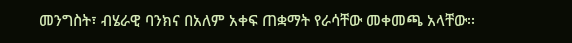መንግስት፣ ብሄራዊ ባንክና በአለም አቀፍ ጠቋማት የራሳቸው መቀመጫ አላቸው፡፡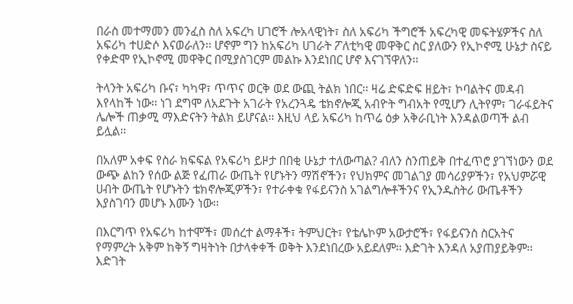በራስ መተማመን መንፈስ ስለ አፍረካ ሀገሮች ሎአላዊነት፣ ስለ አፍሪካ ችግሮች አፍረካዊ መፍትሄዎችና ስለ አፍሪካ ተሀድሶ እናወራለን፡፡ ሆኖም ግን ከአፍሪካ ሀገራት ፖለቲካዊ መዋቅር ስር ያለውን የኢኮኖሚ ሁኔታ ስናይ የቀድሞ የኢኮኖሚ መዋቅር በሚያስገርም መልኩ እንደነበር ሆኖ እናገኘዋለን፡፡

ትላንት አፍሪካ ቡና፣ ካካዋ፣ ጥጥና ወርቅ ወደ ውጪ ትልክ ነበር፡፡ ዛሬ ድፍድፍ ዘይት፣ ኮባልትና መዳብ እየላከች ነው፡፡ ነገ ደግሞ ለአደጉት አገራት የአረንጓዴ ቴክኖሎጂ አብዮት ግብአት የሚሆን ሊትየም፣ ገራፋይትና ሌሎች ጠቃሚ ማእድናትን ትልክ ይሆናል፡፡ እዚህ ላይ አፍሪካ ከጥሬ ዕቃ አቅራቢነት እንዳልወጣች ልብ ይሏል፡፡

በአለም አቀፍ የስራ ክፍፍል የአፍሪካ ይዞታ በበቂ ሁኔታ ተለውጣል? ብለን ስንጠይቅ በተፈጥሮ ያገኘነውን ወደ ውጭ ልከን የሰው ልጅ የፈጠራ ውጤት የሆኑትን ማሽኖችን፣ የህክምና መገልገያ መሳሪያዎችን፣ የአህምሯዊ ሀብት ውጤት የሆኑትን ቴክኖሎጂዎችን፣ የተራቀቁ የፋይናንስ አገልግሎቶችንና የኢንዱስትሪ ውጤቶችን እያስገባን መሆኑ እሙን ነው፡፡

በእርግጥ የአፍሪካ ከተሞች፣ መሰረተ ልማቶች፣ ትምህርት፣ የቴሌኮም አውታሮች፣ የፋይናንስ ስርአትና የማምረት አቅም ከቅኝ ግዛትነት በታላቀቀች ወቅት እንደነበረው አይደለም፡፡ እድገት እንዳለ አያጠያይቅም፡፡ እድገት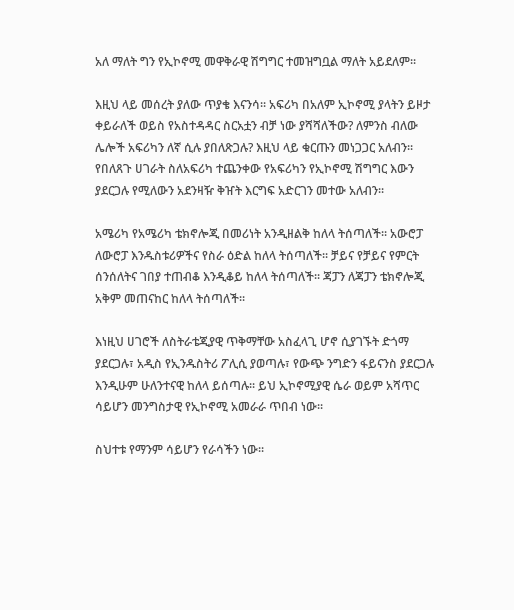አለ ማለት ግን የኢኮኖሚ መዋቅራዊ ሽግግር ተመዝግቧል ማለት አይደለም፡፡

እዚህ ላይ መሰረት ያለው ጥያቄ እናንሳ፡፡ አፍሪካ በአለም ኢኮኖሚ ያላትን ይዞታ ቀይራለች ወይስ የአስተዳዳር ስርአቷን ብቻ ነው ያሻሻለችው? ለምንስ ብለው ሌሎች አፍሪካን ለኛ ሲሉ ያበለጽጋሉ? እዚህ ላይ ቁርጡን መነጋጋር አለብን፡፡ የበለጸጉ ሀገራት ስለአፍሪካ ተጨንቀው የአፍሪካን የኢኮኖሚ ሽግግር እውን ያደርጋሉ የሚለውን አደንዛዥ ቅዠት እርግፍ አድርገን መተው አለብን፡፡

አሜሪካ የአሜሪካ ቴክኖሎጂ በመሪነት አንዲዘልቅ ከለላ ትሰጣለች፡፡ አውሮፓ ለውሮፓ እንዱስቱሪዎችና የስራ ዕድል ከለላ ትሰጣለች፡፡ ቻይና የቻይና የምርት ሰንሰለትና ገበያ ተጠብቆ እንዲቆይ ከለላ ትሰጣለች፡፡ ጃፓን ለጃፓን ቴክኖሎጂ አቅም መጠናከር ከለላ ትሰጣለች፡፡

እነዚህ ሀገሮች ለስትራቴጂያዊ ጥቅማቸው አስፈላጊ ሆኖ ሲያገኙት ድጎማ ያደርጋሉ፣ አዲስ የኢንዱስትሪ ፖሊሲ ያወጣሉ፣ የውጭ ንግድን ፋይናንስ ያደርጋሉ እንዲሁም ሁለንተናዊ ከለላ ይሰጣሉ፡፡ ይህ ኢኮኖሚያዊ ሴራ ወይም አሻጥር ሳይሆን መንግስታዊ የኢኮኖሚ አመራራ ጥበብ ነው፡፡

ስህተቱ የማንም ሳይሆን የራሳችን ነው፡፡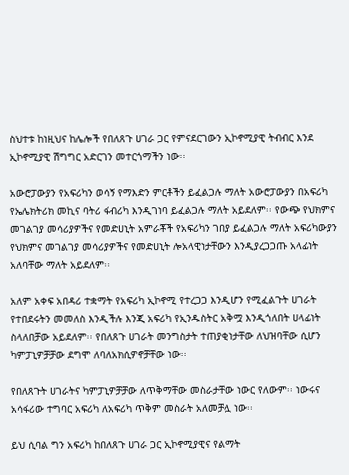ስህተቱ ከነዚህና ከሌሎች የበለጸጉ ሀገራ ጋር የምናደርገውን ኢኮኖሚያዊ ትብብር እንደ ኢኮኖሚያዊ ሽግግር አድርገን መተርጎማችን ነው፡፡

አውሮፓውያን የአፍሪካን ወሳኝ የማእድን ምርቶችን ይፈልጋሉ ማለት አውሮፓውያን በአፍሪካ የኤሌክትሪክ መኪና ባትሪ ፋብሪካ እንዲገነባ ይፈልጋሉ ማለት አይደለም፡፡ የውጭ የህክምና መገልገያ መሳሪያዎችና የመድሀኒት አምራቾች የአፍሪካን ገበያ ይፈልጋሉ ማለት አፍሪካውያን የህክምና መገልገያ መሳሪያዎችና የመድሀኒት ሎአላዊነታቸውን እንዲያረጋጋጡ አላፊነት አለባቸው ማለት አይደለም፡፡

አለም አቀፍ አበዳሪ ተቋማት የአፍሪካ ኢኮኖሚ የተረጋጋ እንዲሆን የሚፈልጉት ሀገራት የተበደሩትን መመለስ እንዲችሉ እንጂ አፍሪካ የኢንዱስትር አቅሟ እንዲጎለበት ሀላፊነት ስላለበቻው አይደለም፡፡ የበለጸጉ ሀገራት መንግስታት ተጠያቂነታቸው ለህዝባቸው ሲሆን ካምፓኒዎቻቻው ደግሞ ለባለአክሲዎኖቻቸው ነው፡፡

የበለጸጉት ሀገራትና ካምፓኒዎቻቻው ለጥቅማቸው መስራታቸው ነውር የለውም፡፡ ነውሩና አሳፋሪው ተግባር አፍሪካ ለአፍሪካ ጥቅም መስራት አለመቻሏ ነው፡፡

ይህ ሲባል ግን አፍሪካ ከበለጸጉ ሀገራ ጋር ኢኮኖሚያዊና የልማት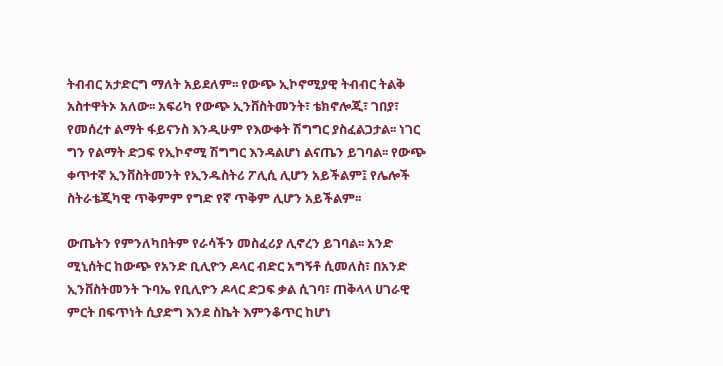ትብብር አታድርግ ማለት አይደለም፡፡ የውጭ ኢኮኖሚያዊ ትብብር ትልቅ አስተዋትኦ አለው፡፡ አፍሪካ የውጭ ኢንቨስትመንት፣ ቴክኖሎጂ፣ ገበያ፣ የመሰረተ ልማት ፋይናንስ እንዲሁም የእውቀት ሽግግር ያስፈልጋታል፡፡ ነገር ግን የልማት ድጋፍ የኢኮኖሚ ሽግግር እንዳልሆነ ልናጤን ይገባል፡፡ የውጭ ቀጥተኛ ኢንቨስትመንት የኢንዱስትሪ ፖሊሲ ሊሆን አይችልም፤ የሌሎች ስትራቴጂካዊ ጥቅምም የግድ የኛ ጥቅም ሊሆን አይችልም፡፡

ውጤትን የምንለካበትም የራሳችን መስፈሪያ ሊኖረን ይገባል፡፡ አንድ ሚኒሰትር ከውጭ የአንድ ቢሊዮን ዶላር ብድር አግኝቶ ሲመለስ፣ በአንድ ኢንቨስትመንት ጉባኤ የቢሊዮን ዶላር ድጋፍ ቃል ሲገባ፣ ጠቅላላ ሀገራዊ ምርት በፍጥነት ሲያድግ እንደ ስኬት እምንቆጥር ከሆነ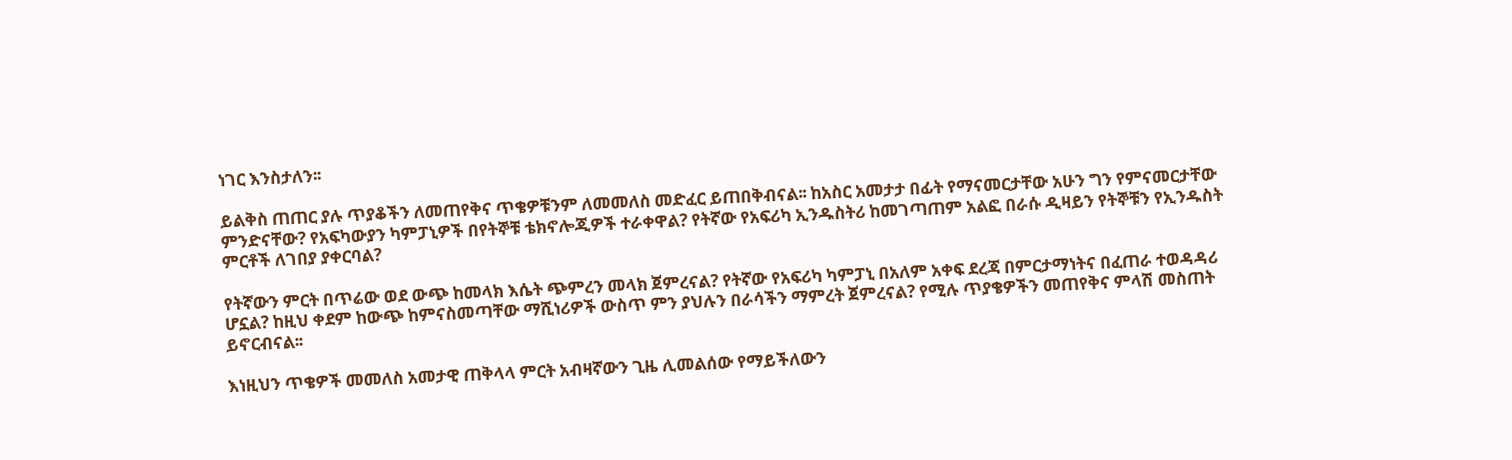ነገር እንስታለን፡፡

ይልቅስ ጠጠር ያሉ ጥያቆችን ለመጠየቅና ጥቄዎቹንም ለመመለስ መድፈር ይጠበቅብናል፡፡ ከአስር አመታታ በፊት የማናመርታቸው አሁን ግን የምናመርታቸው ምንድናቸው? የአፍካውያን ካምፓኒዎች በየትኞቹ ቴክኖሎጂዎች ተራቀዋል? የትኛው የአፍሪካ ኢንዱስትሪ ከመገጣጠም አልፎ በራሱ ዲዛይን የትኞቹን የኢንዱስት ምርቶች ለገበያ ያቀርባል?

የትኛውን ምርት በጥሬው ወደ ውጭ ከመላክ እሴት ጭምረን መላክ ጀምረናል? የትኛው የአፍሪካ ካምፓኒ በአለም አቀፍ ደረጃ በምርታማነትና በፈጠራ ተወዳዳሪ ሆኗል? ከዚህ ቀደም ከውጭ ከምናስመጣቸው ማሺነሪዎች ውስጥ ምን ያህሉን በራሳችን ማምረት ጀምረናል? የሚሉ ጥያቄዎችን መጠየቅና ምላሽ መስጠት ይኖርብናል፡፡

እነዚህን ጥቄዎች መመለስ አመታዊ ጠቅላላ ምርት አብዛኛውን ጊዜ ሊመልሰው የማይችለውን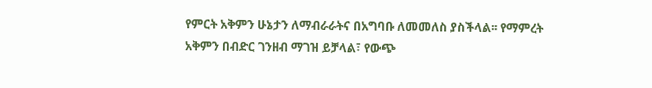የምርት አቅምን ሁኔታን ለማብራራትና በአግባቡ ለመመለስ ያስችላል፡፡ የማምረት አቅምን በብድር ገንዘብ ማገዝ ይቻላል፣ የውጭ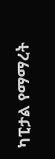ካፒታል የማማረት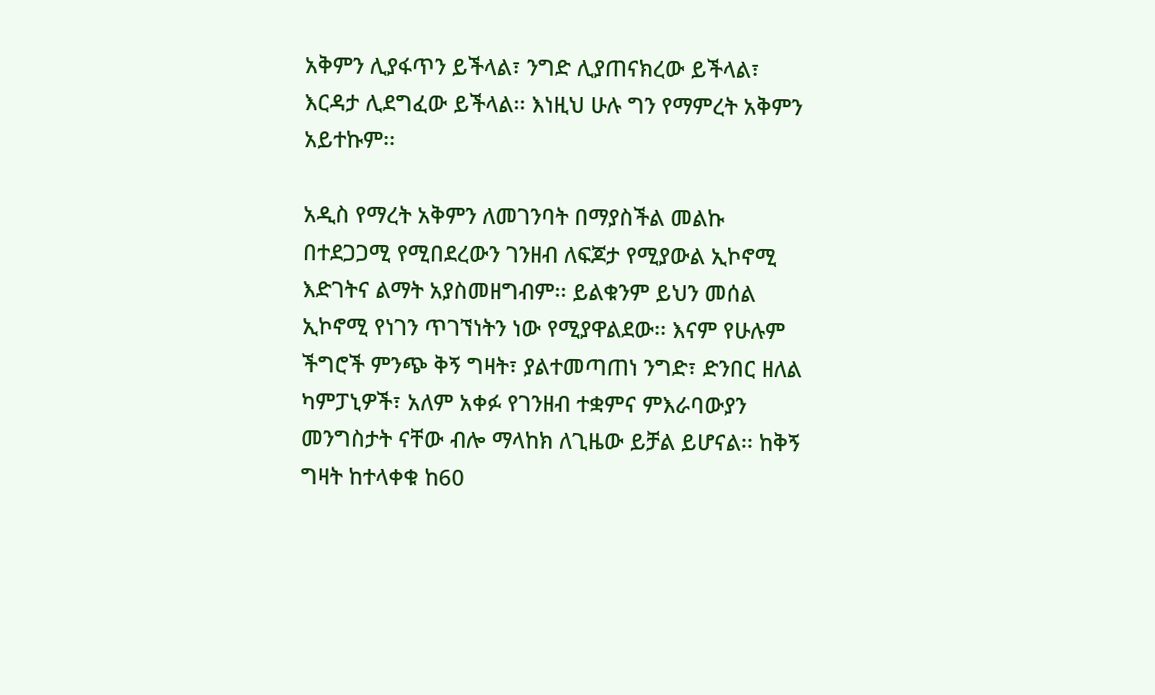አቅምን ሊያፋጥን ይችላል፣ ንግድ ሊያጠናክረው ይችላል፣ እርዳታ ሊደግፈው ይችላል፡፡ እነዚህ ሁሉ ግን የማምረት አቅምን አይተኩም፡፡

አዲስ የማረት አቅምን ለመገንባት በማያስችል መልኩ በተደጋጋሚ የሚበደረውን ገንዘብ ለፍጆታ የሚያውል ኢኮኖሚ እድገትና ልማት አያስመዘግብም፡፡ ይልቁንም ይህን መሰል ኢኮኖሚ የነገን ጥገኘነትን ነው የሚያዋልደው፡፡ እናም የሁሉም ችግሮች ምንጭ ቅኝ ግዛት፣ ያልተመጣጠነ ንግድ፣ ድንበር ዘለል ካምፓኒዎች፣ አለም አቀፉ የገንዘብ ተቋምና ምእራባውያን መንግስታት ናቸው ብሎ ማላከክ ለጊዜው ይቻል ይሆናል፡፡ ከቅኝ ግዛት ከተላቀቁ ከ60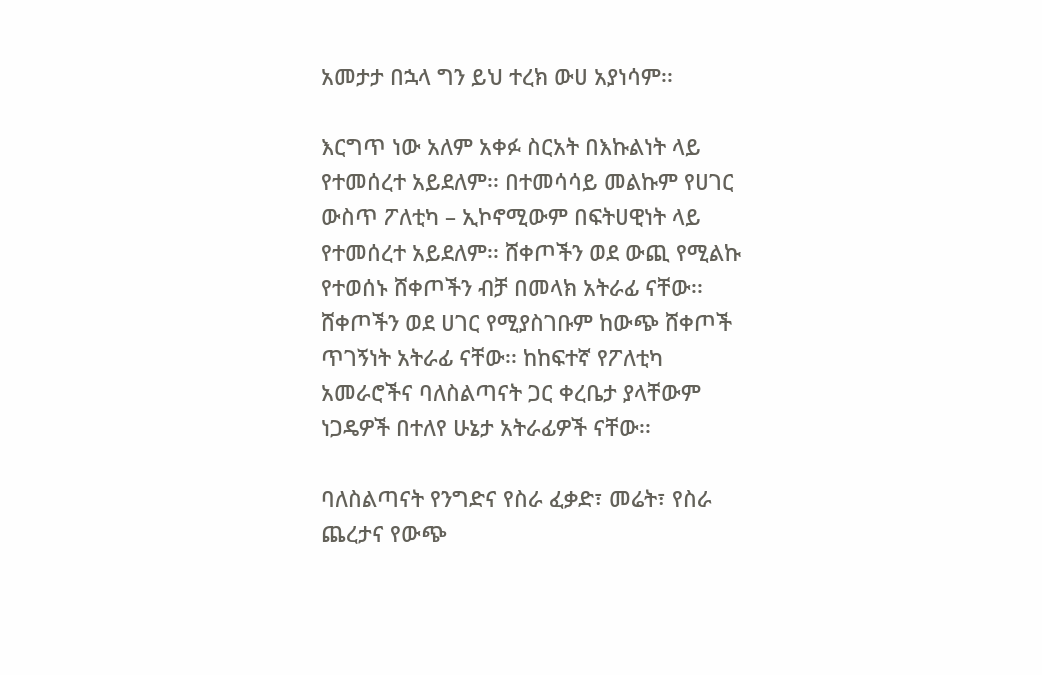አመታታ በኋላ ግን ይህ ተረክ ውሀ አያነሳም፡፡

እርግጥ ነው አለም አቀፉ ስርአት በእኩልነት ላይ የተመሰረተ አይደለም፡፡ በተመሳሳይ መልኩም የሀገር ውስጥ ፖለቲካ – ኢኮኖሚውም በፍትሀዊነት ላይ የተመሰረተ አይደለም፡፡ ሸቀጦችን ወደ ውጪ የሚልኩ የተወሰኑ ሸቀጦችን ብቻ በመላክ አትራፊ ናቸው፡፡ ሸቀጦችን ወደ ሀገር የሚያስገቡም ከውጭ ሸቀጦች ጥገኝነት አትራፊ ናቸው፡፡ ከከፍተኛ የፖለቲካ አመራሮችና ባለስልጣናት ጋር ቀረቤታ ያላቸውም ነጋዴዎች በተለየ ሁኔታ አትራፊዎች ናቸው፡፡

ባለስልጣናት የንግድና የስራ ፈቃድ፣ መሬት፣ የስራ ጨረታና የውጭ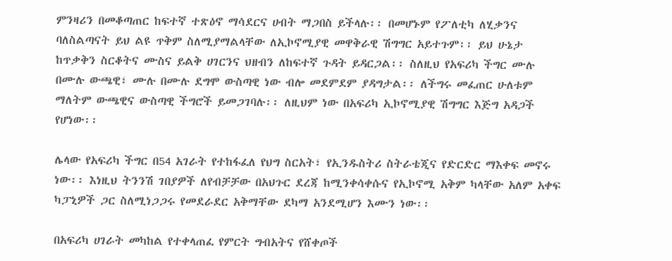ምንዛሪን በመቆጣጠር ከፍተኛ ተጽዕኖ ማሳደርና ሀብት ማጋበስ ይችላሉ፡፡ በመሆኑም የፖለቲካ ለሂቃንና ባለስልጣናት ይህ ልዩ ጥቅም ስለሚያማልላቸው ለኢኮኖሚያዊ መዋቅራዊ ሽግግር አይተጉም፡፡ ይህ ሁኔታ ከጥቃቅን ስርቆትና ሙስና ይልቅ ሀገርንና ህዘብን ለከፍተኛ ጉዳት ይዳርጋል፡፡ ስለዚህ የአፍሪካ ችግር ሙሉ በሙሉ ውጫዊ፣ ሙሉ በሙሉ ደግሞ ውስጣዊ ነው ብሎ መደምደም ያዳግታል፡፡ ለችግሩ መፈጠር ሁለቱም ማለትም ውጫዊና ውስጣዊ ችግሮች ይመጋገባሉ፡፡ ለዚህም ነው በአፍሪካ ኢኮኖሚያዊ ሽግግር እጅግ አዳጋች የሆነው፡፡

ሌላው የአፍሪካ ችግር በ54 አገራት የተከፋፈለ የህግ ስርአት፣ የኢንዱስትሪ ስትራቴጂና የድርድር ማእቀፍ መኖሩ ነው፡፡ እነዚህ ትንንሽ ገበያዎች ለየብቻቻው በአህጉር ደረጃ ከሚንቀሳቀሱና የኢኮኖሚ አቅም ካላቸው አለም አቀፍ ካፓኒዎች ጋር ስለሚነጋጋሩ የመደራደር አቅማቸው ደካማ አንደሚሆን እሙን ነው፡፡

በአፍሪካ ሀገራት መካከል የተቀላጠፈ የምርት ግብአትና የሸቀጦች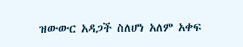ዝውውር አዳጋች ስለሆነ አለም አቀፍ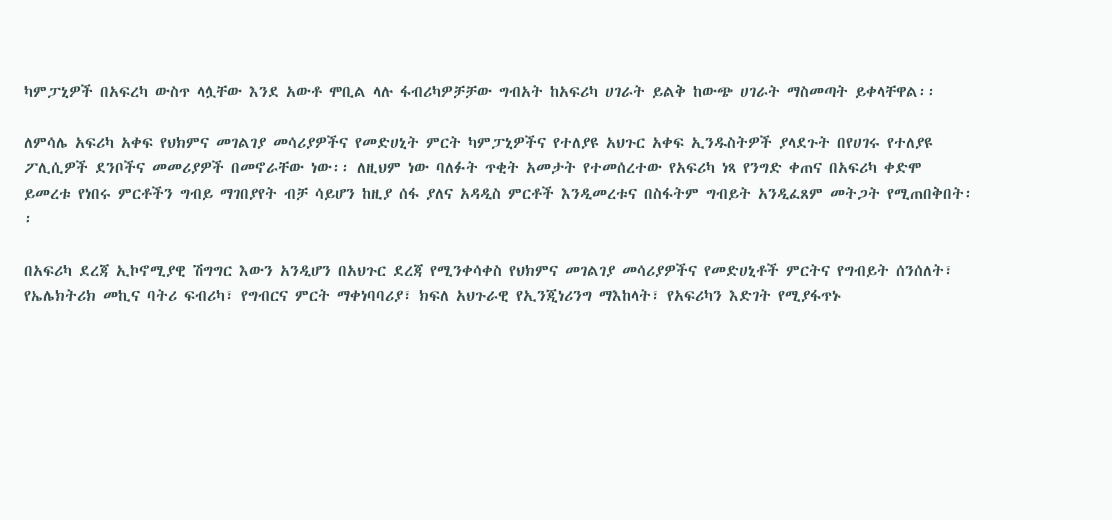ካምፓኒዎች በአፍረካ ውስጥ ላሏቸው እንደ አውቶ ሞቢል ላሉ ፋብሪካዎቻቻው ግብአት ከአፍሪካ ሀገራት ይልቅ ከውጭ ሀገራት ማስመጣት ይቀላቸዋል፡፡

ለምሳሌ አፍሪካ አቀፍ የህክምና መገልገያ መሳሪያዎችና የመድሀኒት ምርት ካምፓኒዎችና የተለያዩ አህጉር አቀፍ ኢንዱስትዎች ያላደጉት በየሀገሩ የተለያዩ ፖሊሲዎች ደንቦችና መመሪያዎች በመኖራቸው ነው፡፡ ለዚህም ነው ባለፉት ጥቂት አመታት የተመሰረተው የአፍሪካ ነጻ የንግድ ቀጠና በአፍሪካ ቀድሞ ይመረቱ የነበሩ ምርቶችን ግብይ ማገበያየት ብቻ ሳይሆን ከዚያ ሰፋ ያለና አዳዲስ ምርቶች እንዲመረቱና በስፋትም ግብይት አንዲፈጸም መትጋት የሚጠበቅበት፡፡

በአፍሪካ ደረጃ ኢኮኖሚያዊ ሽግግር እውን አንዲሆን በአህጉር ደረጃ የሚንቀሳቀስ የህክምና መገልገያ መሳሪያዎችና የመድሀኒቶች ምርትና የግብይት ሰንሰለት፣ የኤሌክትሪክ መኪና ባትሪ ፍብሪካ፣ የግብርና ምርት ማቀነባባሪያ፣ ክፍለ አህጉራዊ የኢንጂነሪንግ ማእከላት፣ የአፍሪካን እድገት የሚያፋጥኑ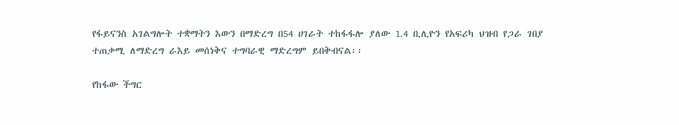የፋይናንስ አገልግሎት ተቋማትን እውን በማድረግ በ54 ሀገራት ተከፋፋሎ ያለው 1.4 ቢሊዮን የአፍሪካ ህዝብ የጋራ ገበያ ተጠቃሚ ለማድረግ ራእይ መሰነቅና ተግባራዊ ማድረግም ይበቅብናል፡፡

የከፋው ችግር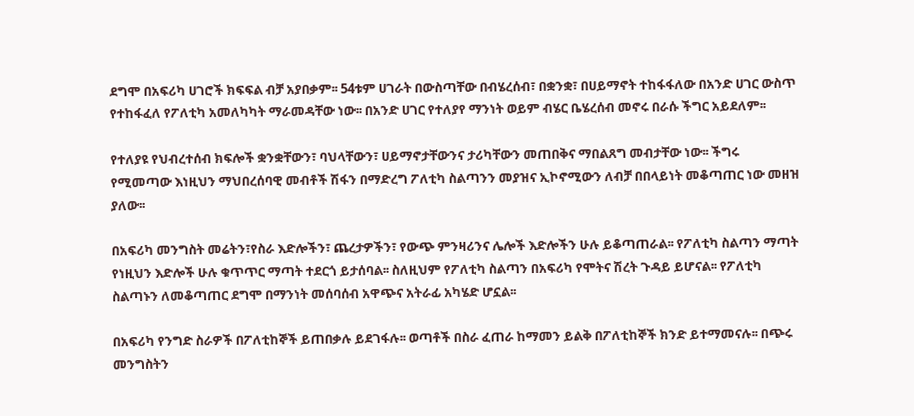ደግሞ በአፍሪካ ሀገሮች ክፍፍል ብቻ አያበቃም፡፡ 54ቱም ሀገራት በውስጣቸው በብሄረሰብ፣ በቋንቋ፣ በሀይማኖት ተከፋፋለው በአንድ ሀገር ውስጥ የተከፋፈለ የፖለቲካ አመለካካት ማራመዳቸው ነው፡፡ በአንድ ሀገር የተለያየ ማንነት ወይም ብሄር ቤሄረሰብ መኖሩ በራሱ ችግር አይደለም፡፡

የተለያዩ የህብረተሰብ ክፍሎች ቋንቋቸውን፣ ባህላቸውን፣ ሀይማኖታቸውንና ታሪካቸውን መጠበቅና ማበልጸግ መብታቸው ነው፡፡ ችግሩ የሚመጣው እነዚህን ማህበረሰባዊ መብቶች ሽፋን በማድረግ ፖለቲካ ስልጣንን መያዝና ኢኮኖሚውን ለብቻ በበላይነት መቆጣጠር ነው መዘዝ ያለው፡፡

በአፍሪካ መንግስት መሬትን፣የስራ እድሎችን፣ ጨረታዎችን፣ የውጭ ምንዛሪንና ሌሎች እድሎችን ሁሉ ይቆጣጠራል፡፡ የፖለቲካ ስልጣን ማጣት የነዚህን እድሎች ሁሉ ቁጥጥር ማጣት ተደርጎ ይታሰባል፡፡ ስለዚህም የፖለቲካ ስልጣን በአፍሪካ የሞትና ሽረት ጉዳይ ይሆናል፡፡ የፖለቲካ ስልጣኑን ለመቆጣጠር ደግሞ በማንነት መሰባሰብ አዋጭና አትራፊ አካሄድ ሆኗል፡፡

በአፍሪካ የንግድ ስራዎች በፖለቲከኞች ይጠበቃሉ ይደገፋሉ፡፡ ወጣቶች በስራ ፈጠራ ከማመን ይልቅ በፖለቲከኞች ክንድ ይተማመናሉ፡፡ በጭሩ መንግስትን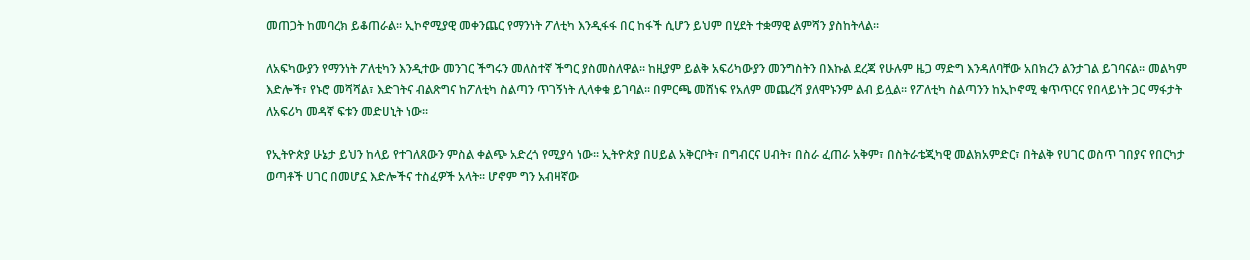መጠጋት ከመባረክ ይቆጠራል፡፡ ኢኮኖሚያዊ መቀንጨር የማንነት ፖለቲካ እንዲፋፋ በር ከፋች ሲሆን ይህም በሂደት ተቋማዊ ልምሻን ያስከትላል፡፡

ለአፍካውያን የማንነት ፖለቲካን እንዲተው መንገር ችግሩን መለስተኛ ችግር ያስመስለዋል፡፡ ከዚያም ይልቅ አፍሪካውያን መንግስትን በእኩል ደረጃ የሁሉም ዜጋ ማድግ እንዳለባቸው አበክረን ልንታገል ይገባናል፡፡ መልካም እድሎች፣ የኑሮ መሻሻል፣ እድገትና ብልጽግና ከፖለቲካ ስልጣን ጥገኝነት ሊላቀቁ ይገባል፡፡ በምርጫ መሸነፍ የአለም መጨረሻ ያለሞኑንም ልብ ይሏል፡፡ የፖለቲካ ስልጣንን ከኢኮኖሚ ቁጥጥርና የበላይነት ጋር ማፋታት ለአፍሪካ መዳኛ ፍቱን መድሀኒት ነው፡፡

የኢትዮጵያ ሁኔታ ይህን ከላይ የተገለጸውን ምስል ቀልጭ አድረጎ የሚያሳ ነው፡፡ ኢትዮጵያ በሀይል አቅርቦት፣ በግብርና ሀብት፣ በስራ ፈጠራ አቅም፣ በስትራቴጂካዊ መልክአምድር፣ በትልቅ የሀገር ወስጥ ገበያና የበርካታ ወጣቶች ሀገር በመሆኗ እድሎችና ተስፈዎች አላት፡፡ ሆኖም ግን አብዛኛው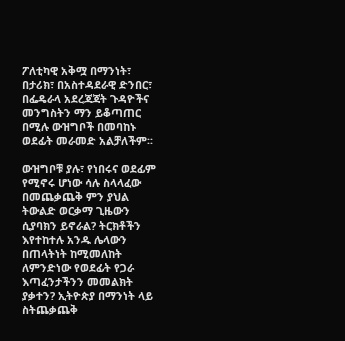ፖለቲካዊ አቅሟ በማንነት፣ በታሪክ፣ በአስተዳደራዊ ድንበር፣ በፌዴራላ አደረጃጃት ጉዳዮችና መንግስትን ማን ይቆጣጠር በሚሉ ውዝግቦች በመባከኑ ወደፊት መራመድ አልቻለችም፡፡

ውዝግቦቹ ያሉ፣ የነበሩና ወደፊም የሚኖሩ ሆነው ሳሉ ስላላፈው በመጨቃጨቅ ምን ያህል ትውልድ ወርቃማ ጊዜውን ሲያባክን ይኖራል? ትርክቶችን እየተከተሉ አንዱ ሌላውን በጠላትነት ከሚመለከት ለምንድነው የወደፊት የጋራ እጣፈንታችንን መመልክት ያቃተን? ኢትዮጵያ በማንነት ላይ ስትጨቃጨቅ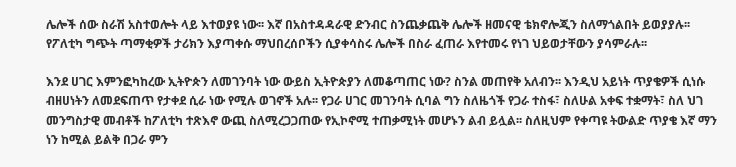ሌሎች ሰው ስራሽ አስተወሎት ላይ እተወያዩ ነው፡፡ እኛ በአስተዳዳራዊ ድንብር ስንጨቃጨቅ ሌሎች ዘመናዊ ቴክኖሎጂን ስለማጎልበት ይወያያሉ፡፡ የፖለቲካ ግጭት ጣማቂዎች ታሪክን እያጣቀሱ ማህበረሰቦችን ሲያቀሳስሩ ሌሎች በስራ ፈጠራ እየተመሩ የነገ ህይወታቸውን ያሳምራሉ፡፡

እንደ ሀገር እምንፎካከረው ኢትዮጵን ለመገንባት ነው ውይስ ኢትዮጵያን ለመቆጣጠር ነው? ስንል መጠየቅ አለብን፡፡ እንዲህ አይነት ጥያቄዎች ሲነሱ ብዘሀነትን ለመደፍጠጥ የታቀደ ሲራ ነው የሚሉ ወገኖች አሉ፡፡ የጋራ ሀገር መገንባት ሲባል ግን ስለዜጎች የጋራ ተስፋ፣ ስለሁል አቀፍ ተቋማት፣ ስለ ህገ መንግስታዊ መብቶች ከፖለቲካ ተጽእኖ ውጪ ስለሚረጋጋጠው የኢኮኖሚ ተጠቃሚነት መሆኑን ልብ ይሏል፡፡ ስለዚህም የቀጣዩ ትውልድ ጥያቄ እኛ ማን ነን ከሚል ይልቅ በጋራ ምን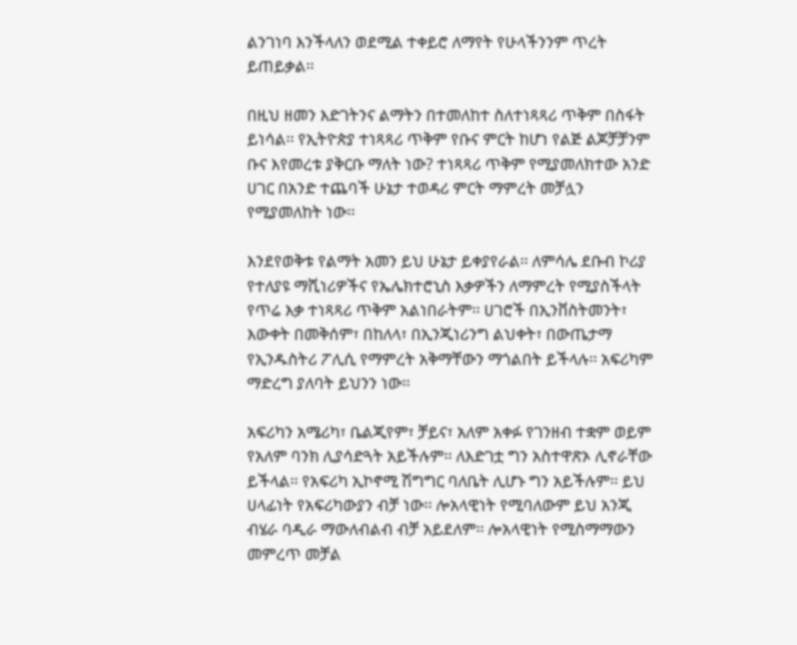ልንገነባ እንችላለን ወደሚል ተቀይሮ ለማየት የሁላችንንም ጥረት ይጠይቃል፡፡

በዚህ ዘመን እድገትንና ልማትን በተመለከተ ስለተነጻጻሪ ጥቅም በስፋት ይነሳል፡፡ የኢትዮጵያ ተነጻጻሪ ጥቅም የቡና ምርት ከሆነ የልጅ ልጆቻቻንም ቡና እየመረቱ ያቅርቡ ማለት ነው? ተነጻጻሪ ጥቅም የሚያመለክተው አንድ ሀገር በአንድ ተጨባች ሁኔታ ተወዳሪ ምርት ማምረት መቻሏን የሚያመለከት ነው፡፡

እንደየወቅቱ የልማት አመን ይህ ሁኔታ ይቀያየራል፡፡ ለምሳሌ ደቡብ ኮሪያ የተለያዩ ማሺነሪዎችና የኤሌክተሮኒስ እቃዎችን ለማምረት የሚያስችላት የጥሬ እቃ ተነጻጻሪ ጥቅም አልነበራትም፡፡ ሀገሮች በኢንቨስትመንት፣ እውቀት በመቅሰም፣ በከለላ፣ በኢንጂነሪንግ ልህቀት፣ በውጤታማ የኢንዱስትሪ ፖሊሲ የማምረት አቅማቸውን ማጎልበት ይችላሉ፡፡ አፍሪካም ማድረግ ያለባት ይህንን ነው፡፡

አፍሪካን አሜሪካ፣ ቤልጂየም፣ ቻይና፣ አለም አቀፉ የገንዘብ ተቋም ወይም የአለም ባንክ ሊያሳድጓት አይችሉም፡፡ ለእድገቷ ግን አስተዋጽኦ ሊኖራቸው ይችላል፡፡ የአፍሪካ ኢኮኖሚ ሽግግር ባለቤት ሊሆኑ ግን አይችሉም፡፡ ይህ ሀላፊነት የአፍሪካውያን ብቻ ነው፡፡ ሎአላዊነት የሚባለውም ይህ አንጂ ብሄራ ባዲራ ማውለብልብ ብቻ አይደለም፡፡ ሎአላዊነት የሚስማማውን መምረጥ መቻል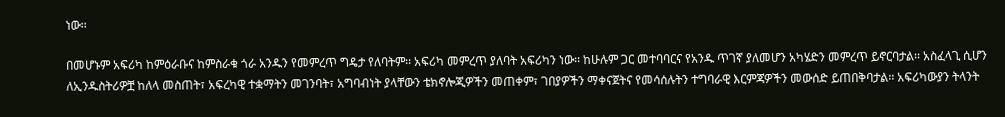ነው፡፡

በመሆኑም አፍሪካ ከምዕራቡና ከምስራቁ ጎራ አንዱን የመምረጥ ግዴታ የለባትም፡፡ አፍሪካ መምረጥ ያለባት አፍሪካን ነው፡፡ ከሁሉም ጋር መተባባርና የአንዱ ጥገኛ ያለመሆን አካሄድን መምረጥ ይኖርባታል፡፡ አስፈላጊ ሲሆን ለኢንዱስትሪዎቿ ከለላ መስጠት፣ አፍረካዊ ተቋማትን መገንባት፣ አግባብነት ያላቸውን ቴክኖሎጂዎችን መጠቀም፣ ገበያዎችን ማቀናጀትና የመሳሰሉትን ተግባራዊ እርምጃዎችን መውሰድ ይጠበቅባታል፡፡ አፍሪካውያን ትላንት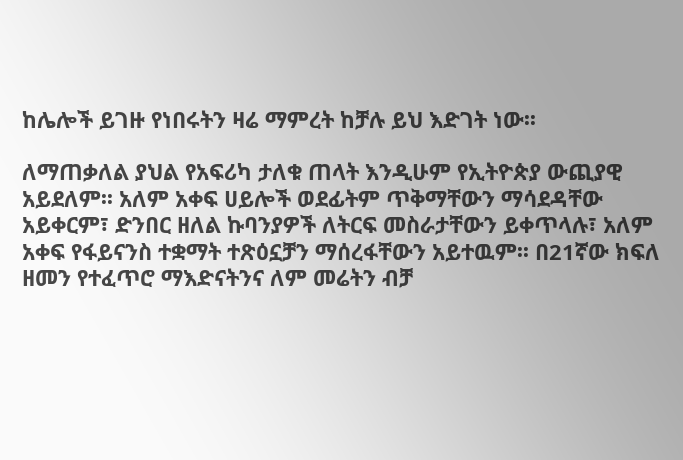ከሌሎች ይገዙ የነበሩትን ዛሬ ማምረት ከቻሉ ይህ እድገት ነው፡፡

ለማጠቃለል ያህል የአፍሪካ ታለቁ ጠላት እንዲሁም የኢትዮጵያ ውጪያዊ አይደለም፡፡ አለም አቀፍ ሀይሎች ወደፊትም ጥቅማቸውን ማሳደዳቸው አይቀርም፣ ድንበር ዘለል ኩባንያዎች ለትርፍ መስራታቸውን ይቀጥላሉ፣ አለም አቀፍ የፋይናንስ ተቋማት ተጽዕኗቻን ማሰረፋቸውን አይተዉም፡፡ በ21ኛው ክፍለ ዘመን የተፈጥሮ ማእድናትንና ለም መሬትን ብቻ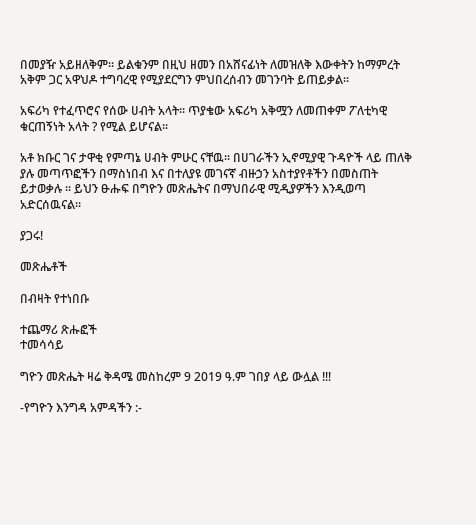በመያዥ አይዘለቅም፡፡ ይልቁንም በዚህ ዘመን በአሸናፊነት ለመዝለቅ እውቀትን ከማምረት አቅም ጋር አዋህዶ ተግባረዊ የሚያደርግን ምህበረሰብን መገንባት ይጠይቃል፡፡

አፍሪካ የተፈጥሮና የሰው ሀብት አላት፡፡ ጥያቄው አፍሪካ አቅሟን ለመጠቀም ፖለቲካዊ ቁርጠኝነት አላት ? የሚል ይሆናል፡፡

አቶ ክቡር ገና ታዋቂ የምጣኔ ሀብት ምሁር ናቸዉ። በሀገራችን ኢኖሚያዊ ጉዳዮች ላይ ጠለቅ ያሉ መጣጥፎችን በማስነበብ እና በተለያዩ መገናኛ ብዙኃን አስተያየቶችን በመስጠት ይታወቃሉ ። ይህን ፁሑፍ በግዮን መጽሔትና በማህበራዊ ሚዲያዎችን እንዲወጣ አድርሰዉናል።

ያጋሩ!

መጽሔቶች

በብዛት የተነበቡ

ተጨማሪ ጽሑፎች
ተመሳሳይ

ግዮን መጽሔት ዛሬ ቅዳሜ መስከረም 9 2019 ዓ.ም ገበያ ላይ ውሏል !!!

-የግዮን እንግዳ አምዳችን :-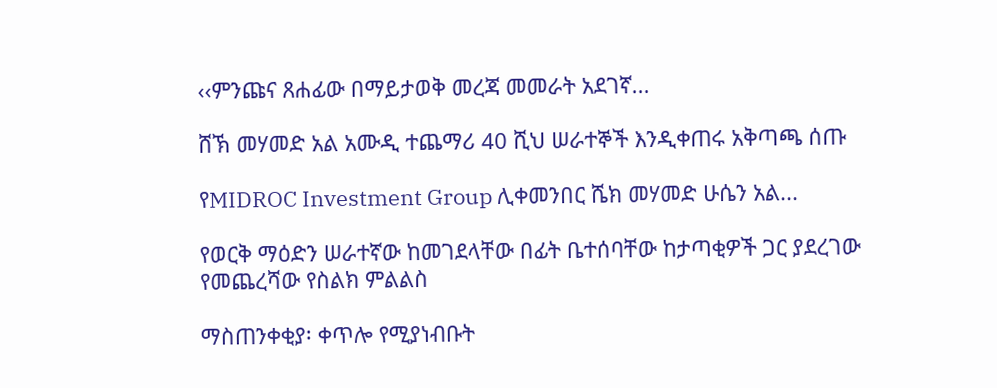‹‹ምንጩና ጸሐፊው በማይታወቅ መረጃ መመራት አደገኛ...

ሸኽ መሃመድ አል አሙዲ ተጨማሪ 40 ሺህ ሠራተኞች እንዲቀጠሩ አቅጣጫ ሰጡ

የMIDROC Investment Group ሊቀመንበር ሼክ መሃመድ ሁሴን አል...

የወርቅ ማዕድን ሠራተኛው ከመገደላቸው በፊት ቤተሰባቸው ከታጣቂዎች ጋር ያደረገው የመጨረሻው የስልክ ምልልስ

ማስጠንቀቂያ፡ ቀጥሎ የሚያነብቡት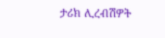ታሪክ ሊረብሽዎት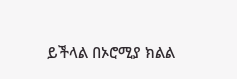ይችላል በኦሮሚያ ክልል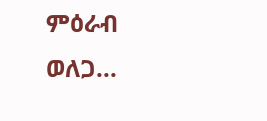ምዕራብ ወለጋ...